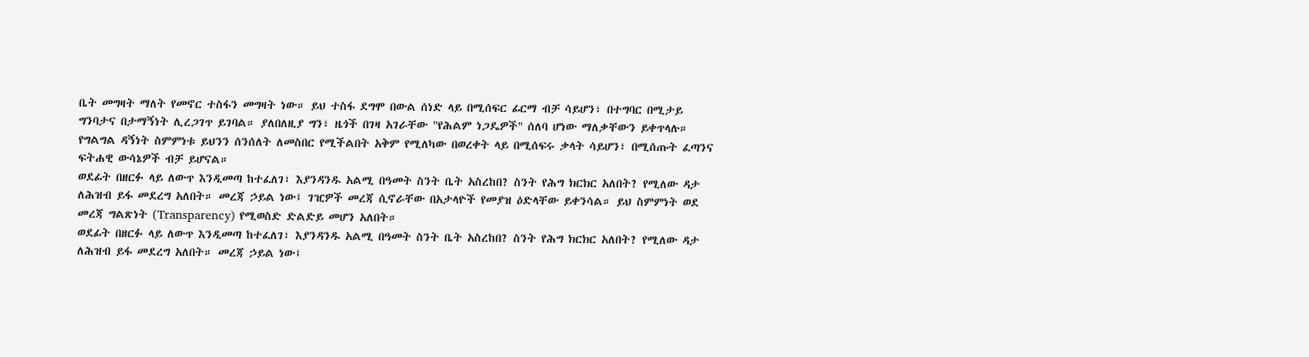ቤት መግዛት ማለት የመኖር ተስፋን መግዛት ነው። ይህ ተስፋ ደግሞ በውል ሰነድ ላይ በሚሰፍር ፊርማ ብቻ ሳይሆን፣ በተግባር በሚታይ ግንባታና በታማኝነት ሊረጋገጥ ይገባል። ያለበለዚያ ግን፣ ዜጎች በገዛ አገራቸው "የሕልም ነጋዴዎች" ሰለባ ሆነው ማለቃቸውን ይቀጥላሉ። የግልግል ዳኝነት ስምምነቱ ይህንን ሰንሰለት ለመስበር የሚችልበት አቅም የሚለካው በወረቀት ላይ በሚሰፍሩ ቃላት ሳይሆን፣ በሚሰጡት ፈጣንና ፍትሐዊ ውሳኔዎች ብቻ ይሆናል።
ወደፊት በዘርፉ ላይ ለውጥ እንዲመጣ ከተፈለገ፣ እያንዳንዱ አልሚ በዓመት ስንት ቤት አስረከበ? ስንት የሕግ ክርክር አለበት? የሚለው ዳታ ለሕዝብ ይፋ መደረግ አለበት። መረጃ ኃይል ነው፤ ገዢዎች መረጃ ሲኖራቸው በአታላዮች የመያዝ ዕድላቸው ይቀንሳል። ይህ ስምምነት ወደ መረጃ ግልጽነት (Transparency) የሚወስድ ድልድይ መሆን አለበት።
ወደፊት በዘርፉ ላይ ለውጥ እንዲመጣ ከተፈለገ፣ እያንዳንዱ አልሚ በዓመት ስንት ቤት አስረከበ? ስንት የሕግ ክርክር አለበት? የሚለው ዳታ ለሕዝብ ይፋ መደረግ አለበት። መረጃ ኃይል ነው፤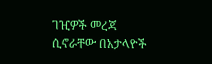ገዢዎች መረጃ ሲኖራቸው በአታላዮች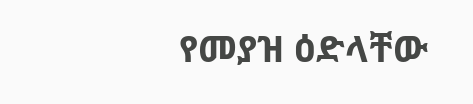የመያዝ ዕድላቸው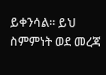ይቀንሳል። ይህ ስምምነት ወደ መረጃ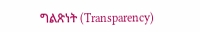ግልጽነት (Transparency)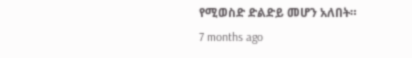የሚወስድ ድልድይ መሆን አለበት።
7 months ago